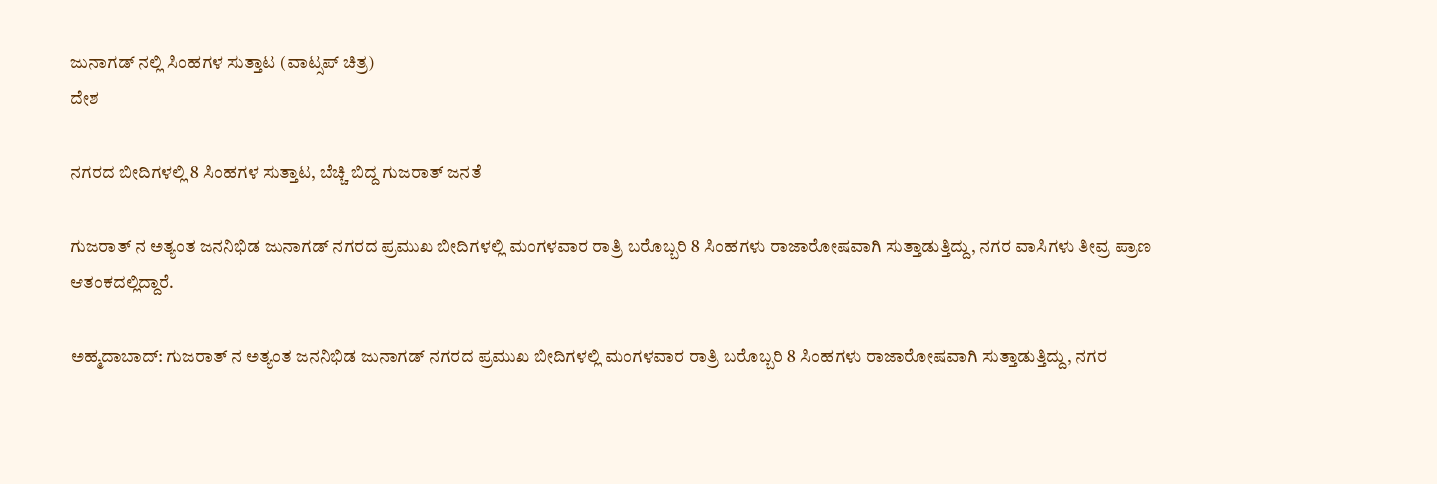ಜುನಾಗಡ್ ನಲ್ಲಿ ಸಿಂಹಗಳ ಸುತ್ತಾಟ (ವಾಟ್ಸಪ್ ಚಿತ್ರ)
ದೇಶ

ನಗರದ ಬೀದಿಗಳಲ್ಲಿ 8 ಸಿಂಹಗಳ ಸುತ್ತಾಟ, ಬೆಚ್ಚಿ ಬಿದ್ದ ಗುಜರಾತ್ ಜನತೆ

ಗುಜರಾತ್ ನ ಅತ್ಯಂತ ಜನನಿಭಿಡ ಜುನಾಗಡ್ ನಗರದ ಪ್ರಮುಖ ಬೀದಿಗಳಲ್ಲಿ ಮಂಗಳವಾರ ರಾತ್ರಿ ಬರೊಬ್ಬರಿ 8 ಸಿಂಹಗಳು ರಾಜಾರೋಷವಾಗಿ ಸುತ್ತಾಡುತ್ತಿದ್ದು, ನಗರ ವಾಸಿಗಳು ತೀವ್ರ ಪ್ರಾಣ ಆತಂಕದಲ್ಲಿದ್ದಾರೆ.

ಅಹ್ಮದಾಬಾದ್: ಗುಜರಾತ್ ನ ಅತ್ಯಂತ ಜನನಿಭಿಡ ಜುನಾಗಡ್ ನಗರದ ಪ್ರಮುಖ ಬೀದಿಗಳಲ್ಲಿ ಮಂಗಳವಾರ ರಾತ್ರಿ ಬರೊಬ್ಬರಿ 8 ಸಿಂಹಗಳು ರಾಜಾರೋಷವಾಗಿ ಸುತ್ತಾಡುತ್ತಿದ್ದು, ನಗರ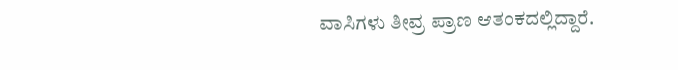ವಾಸಿಗಳು ತೀವ್ರ ಪ್ರಾಣ ಆತಂಕದಲ್ಲಿದ್ದಾರೆ.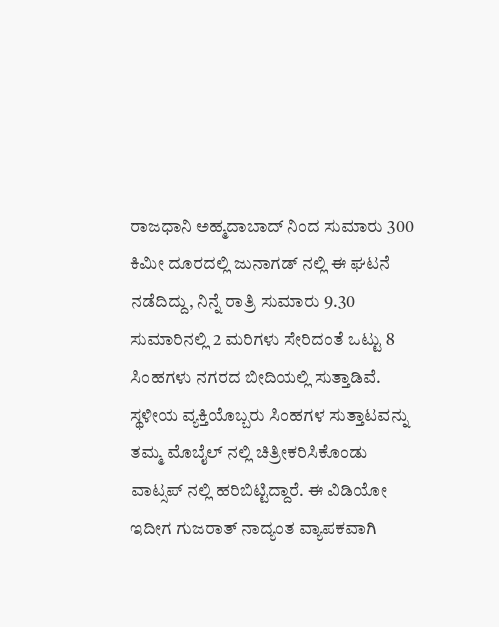ರಾಜಧಾನಿ ಅಹ್ಮದಾಬಾದ್ ನಿಂದ ಸುಮಾರು 300 ಕಿಮೀ ದೂರದಲ್ಲಿ ಜುನಾಗಡ್ ನಲ್ಲಿ ಈ ಘಟನೆ ನಡೆದಿದ್ದು, ನಿನ್ನೆ ರಾತ್ರಿ ಸುಮಾರು 9.30 ಸುಮಾರಿನಲ್ಲಿ 2 ಮರಿಗಳು ಸೇರಿದಂತೆ ಒಟ್ಟು 8  ಸಿಂಹಗಳು ನಗರದ ಬೀದಿಯಲ್ಲಿ ಸುತ್ತಾಡಿವೆ. ಸ್ಥಳೀಯ ವ್ಯಕ್ತಿಯೊಬ್ಬರು ಸಿಂಹಗಳ ಸುತ್ತಾಟವನ್ನು ತಮ್ಮ ಮೊಬೈಲ್ ನಲ್ಲಿ ಚಿತ್ರೀಕರಿಸಿಕೊಂಡು ವಾಟ್ಸಪ್ ನಲ್ಲಿ ಹರಿಬಿಟ್ಟಿದ್ದಾರೆ. ಈ ವಿಡಿಯೋ  ಇದೀಗ ಗುಜರಾತ್ ನಾದ್ಯಂತ ವ್ಯಾಪಕವಾಗಿ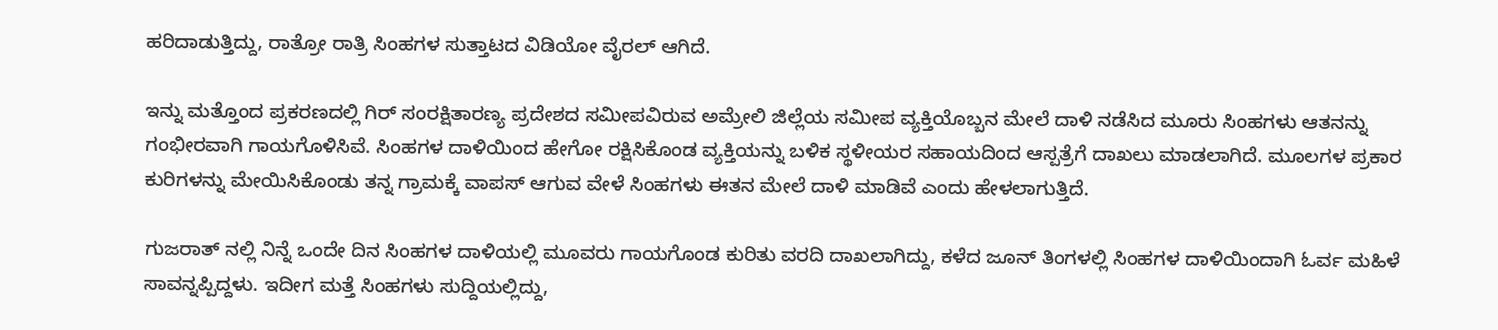ಹರಿದಾಡುತ್ತಿದ್ದು, ರಾತ್ರೋ ರಾತ್ರಿ ಸಿಂಹಗಳ ಸುತ್ತಾಟದ ವಿಡಿಯೋ ವೈರಲ್ ಆಗಿದೆ.

ಇನ್ನು ಮತ್ತೊಂದ ಪ್ರಕರಣದಲ್ಲಿ ಗಿರ್ ಸಂರಕ್ಷಿತಾರಣ್ಯ ಪ್ರದೇಶದ ಸಮೀಪವಿರುವ ಅಮ್ರೇಲಿ ಜಿಲ್ಲೆಯ ಸಮೀಪ ವ್ಯಕ್ತಿಯೊಬ್ಬನ ಮೇಲೆ ದಾಳಿ ನಡೆಸಿದ ಮೂರು ಸಿಂಹಗಳು ಆತನನ್ನು  ಗಂಭೀರವಾಗಿ ಗಾಯಗೊಳಿಸಿವೆ. ಸಿಂಹಗಳ ದಾಳಿಯಿಂದ ಹೇಗೋ ರಕ್ಷಿಸಿಕೊಂಡ ವ್ಯಕ್ತಿಯನ್ನು ಬಳಿಕ ಸ್ಥಳೀಯರ ಸಹಾಯದಿಂದ ಆಸ್ಪತ್ರೆಗೆ ದಾಖಲು ಮಾಡಲಾಗಿದೆ. ಮೂಲಗಳ ಪ್ರಕಾರ  ಕುರಿಗಳನ್ನು ಮೇಯಿಸಿಕೊಂಡು ತನ್ನ ಗ್ರಾಮಕ್ಕೆ ವಾಪಸ್ ಆಗುವ ವೇಳೆ ಸಿಂಹಗಳು ಈತನ ಮೇಲೆ ದಾಳಿ ಮಾಡಿವೆ ಎಂದು ಹೇಳಲಾಗುತ್ತಿದೆ.

ಗುಜರಾತ್ ನಲ್ಲಿ ನಿನ್ನೆ ಒಂದೇ ದಿನ ಸಿಂಹಗಳ ದಾಳಿಯಲ್ಲಿ ಮೂವರು ಗಾಯಗೊಂಡ ಕುರಿತು ವರದಿ ದಾಖಲಾಗಿದ್ದು, ಕಳೆದ ಜೂನ್ ತಿಂಗಳಲ್ಲಿ ಸಿಂಹಗಳ ದಾಳಿಯಿಂದಾಗಿ ಓರ್ವ ಮಹಿಳೆ  ಸಾವನ್ನಪ್ಪಿದ್ದಳು. ಇದೀಗ ಮತ್ತೆ ಸಿಂಹಗಳು ಸುದ್ದಿಯಲ್ಲಿದ್ದು,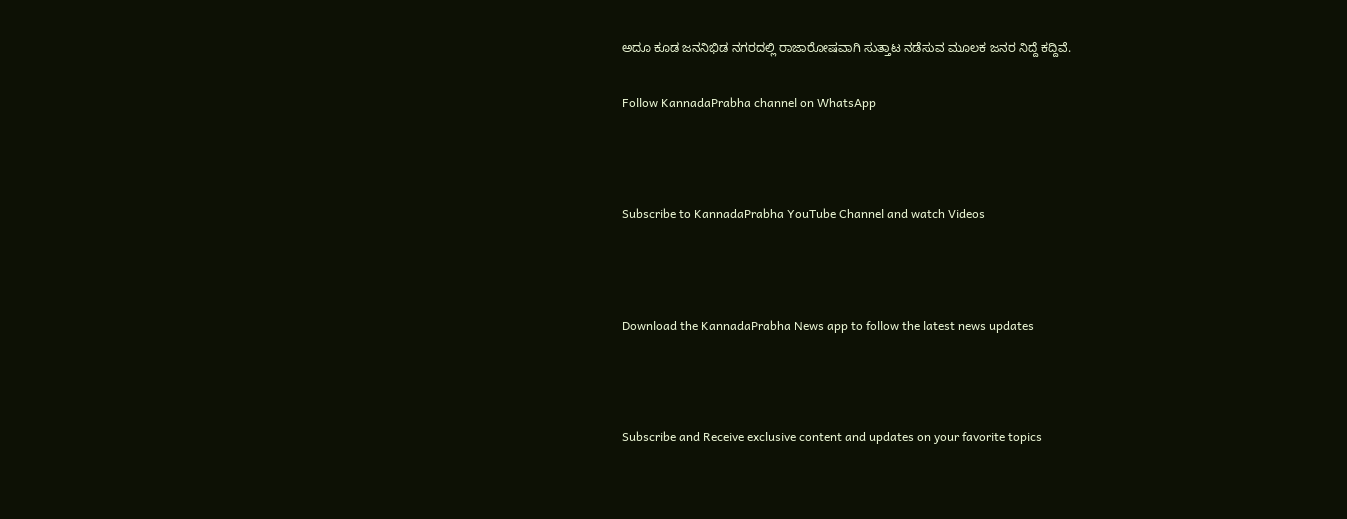ಅದೂ ಕೂಡ ಜನನಿಭಿಡ ನಗರದಲ್ಲಿ ರಾಜಾರೋಷವಾಗಿ ಸುತ್ತಾಟ ನಡೆಸುವ ಮೂಲಕ ಜನರ ನಿದ್ದೆ ಕದ್ದಿವೆ.

Follow KannadaPrabha channel on WhatsApp



Subscribe to KannadaPrabha YouTube Channel and watch Videos



Download the KannadaPrabha News app to follow the latest news updates



Subscribe and Receive exclusive content and updates on your favorite topics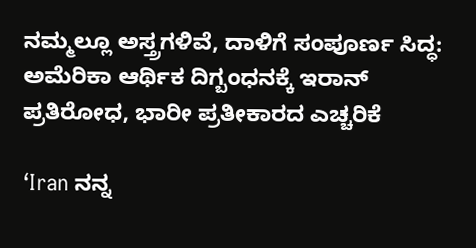ನಮ್ಮಲ್ಲೂ ಅಸ್ತ್ರಗಳಿವೆ, ದಾಳಿಗೆ ಸಂಪೂರ್ಣ ಸಿದ್ಧ: ಅಮೆರಿಕಾ ಆರ್ಥಿಕ ದಿಗ್ಬಂಧನಕ್ಕೆ ಇರಾನ್‌ ಪ್ರತಿರೋಧ, ಭಾರೀ ಪ್ರತೀಕಾರದ ಎಚ್ಚರಿಕೆ

‘Iran ನನ್ನ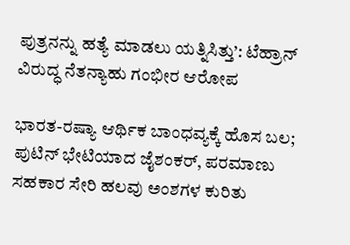ಪುತ್ರನನ್ನು ಹತ್ಯೆ ಮಾಡಲು ಯತ್ನಿಸಿತ್ತು’: ಟೆಹ್ರಾನ್‌ ವಿರುದ್ಧ ನೆತನ್ಯಾಹು ಗಂಭೀರ ಆರೋಪ

ಭಾರತ-ರಷ್ಯಾ ಆರ್ಥಿಕ ಬಾಂಧವ್ಯಕ್ಕೆ ಹೊಸ ಬಲ; ಪುಟಿನ್ ಭೇಟಿಯಾದ ಜೈಶಂಕರ್, ಪರಮಾಣು ಸಹಕಾರ ಸೇರಿ ಹಲವು ಅಂಶಗಳ ಕುರಿತು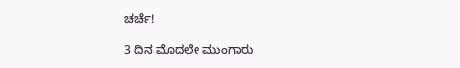ಚರ್ಚೆ!

3 ದಿನ ಮೊದಲೇ ಮುಂಗಾರು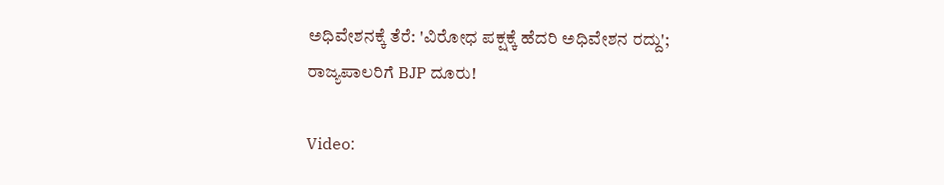ಅಧಿವೇಶನಕ್ಕೆ ತೆರೆ: 'ವಿರೋಧ ಪಕ್ಷಕ್ಕೆ ಹೆದರಿ ಅಧಿವೇಶನ ರದ್ದು'; ರಾಜ್ಯಪಾಲರಿಗೆ BJP ದೂರು!

Video: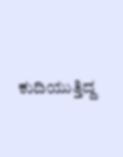ಕುದಿಯುತ್ತಿದ್ದ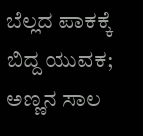ಬೆಲ್ಲದ ಪಾಕಕ್ಕೆ ಬಿದ್ದ ಯುವಕ; ಅಣ್ಣನ ಸಾಲ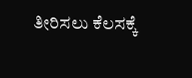ತೀರಿಸಲು ಕೆಲಸಕ್ಕೆ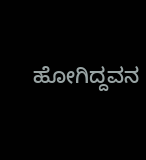ಹೋಗಿದ್ದವನ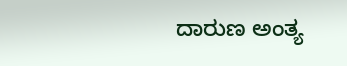ದಾರುಣ ಅಂತ್ಯ